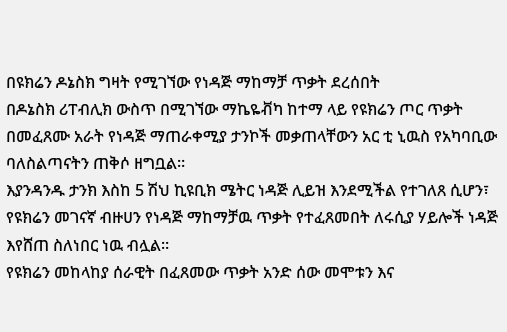በዩክሬን ዶኔስክ ግዛት የሚገኘው የነዳጅ ማከማቻ ጥቃት ደረሰበት
በዶኔስክ ሪፐብሊክ ውስጥ በሚገኘው ማኬዬቭካ ከተማ ላይ የዩክሬን ጦር ጥቃት በመፈጸሙ አራት የነዳጅ ማጠራቀሚያ ታንኮች መቃጠላቸውን አር ቲ ኒዉስ የአካባቢው ባለስልጣናትን ጠቅሶ ዘግቧል።
እያንዳንዱ ታንክ እስከ 5 ሽህ ኪዩቢክ ሜትር ነዳጅ ሊይዝ እንደሚችል የተገለጸ ሲሆን፣ የዩክሬን መገናኛ ብዙሀን የነዳጅ ማከማቻዉ ጥቃት የተፈጸመበት ለሩሲያ ሃይሎች ነዳጅ እየሸጠ ስለነበር ነዉ ብሏል።
የዩክሬን መከላከያ ሰራዊት በፈጸመው ጥቃት አንድ ሰው መሞቱን እና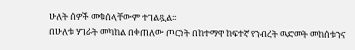ሁለት ሰዎች መቁሰላቸውም ተገልጿል፡፡
በሁለቱ ሃገራት መካከል በቀጠለው ጦርነት በከተማዋ ከፍተኛ የንብረት ዉድመት መከሰቱንና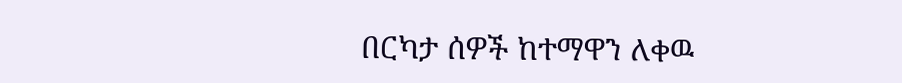በርካታ ሰዎች ከተማዋን ለቀዉ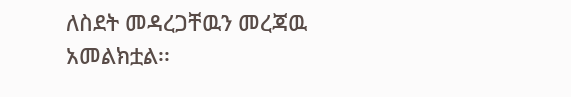ለስደት መዳረጋቸዉን መረጃዉ አመልክቷል፡፡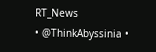RT_News
• @ThinkAbyssinia •